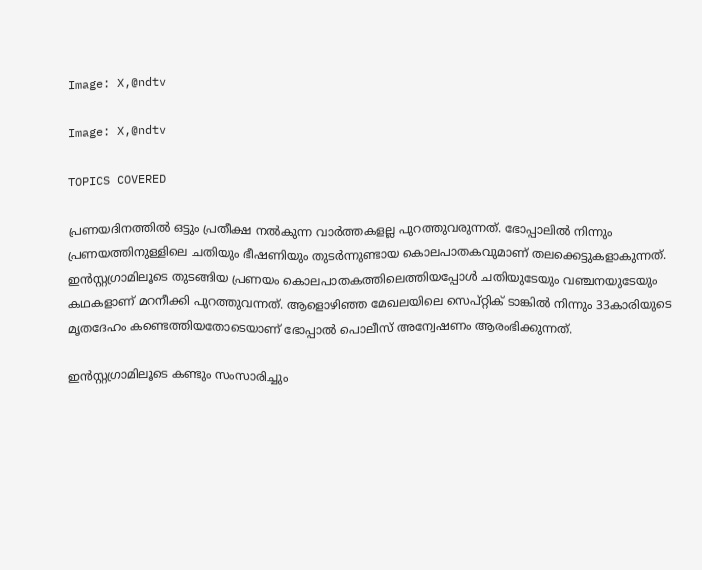Image: X,@ndtv

Image: X,@ndtv

TOPICS COVERED

പ്രണയദിനത്തില്‍ ഒട്ടും പ്രതീക്ഷ നല്‍കുന്ന വാര്‍ത്തകളല്ല പുറത്തുവരുന്നത്. ഭോപ്പാലില്‍ നിന്നും പ്രണയത്തിനുള്ളിലെ ചതിയും ഭീഷണിയും തുടര്‍ന്നുണ്ടായ കൊലപാതകവുമാണ് തലക്കെട്ടുകളാകുന്നത്. ഇന്‍സ്റ്റഗ്രാമിലൂടെ തുടങ്ങിയ പ്രണയം കൊലപാതകത്തിലെത്തിയപ്പോള്‍ ചതിയുടേയും വഞ്ചനയുടേയും കഥകളാണ് മറനീക്കി പുറത്തുവന്നത്. ആളൊഴിഞ്ഞ മേഖലയിലെ സെപ്റ്റിക് ടാങ്കില്‍ നിന്നും 33കാരിയുടെ മൃതദേഹം കണ്ടെത്തിയതോടെയാണ് ഭോപ്പാല്‍ പൊലീസ് അന്വേഷണം ആരംഭിക്കുന്നത്.

ഇന്‍സ്റ്റഗ്രാമിലൂടെ കണ്ടും സംസാരിച്ചും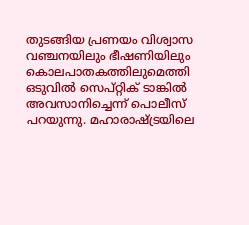തുടങ്ങിയ പ്രണയം വിശ്വാസ വഞ്ചനയിലും ഭീഷണിയിലും കൊലപാതകത്തിലുമെത്തി ഒടുവില്‍ സെപ്റ്റിക് ടാങ്കില്‍ അവസാനിച്ചെന്ന് പൊലീസ് പറയുന്നു. മഹാരാഷ്ട്രയിലെ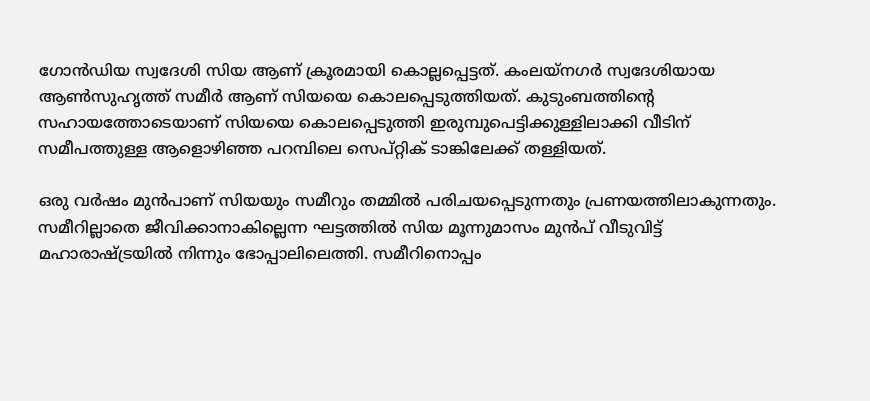ഗോന്‍ഡിയ സ്വദേശി സിയ ആണ് ക്രൂരമായി കൊല്ലപ്പെട്ടത്. കംലയ്നഗര്‍ സ്വദേശിയായ ആണ്‍സുഹൃത്ത് സമീര്‍ ആണ് സിയയെ കൊലപ്പെടുത്തിയത്. കുടുംബത്തിന്റെ സഹായത്തോടെയാണ് സിയയെ കൊലപ്പെടുത്തി ഇരുമ്പുപെട്ടിക്കുള്ളിലാക്കി വീടിന് സമീപത്തുള്ള ആളൊഴിഞ്ഞ പറമ്പിലെ സെപ്റ്റിക് ടാങ്കിലേക്ക് തള്ളിയത്.

ഒരു വര്‍ഷം മുന്‍പാണ് സിയയും സമീറും തമ്മില്‍ പരിചയപ്പെടുന്നതും പ്രണയത്തിലാകുന്നതും. സമീറില്ലാതെ ജീവിക്കാനാകില്ലെന്ന ഘട്ടത്തില്‍ സിയ മൂന്നുമാസം മുന്‍പ് വീടുവിട്ട് മഹാരാഷ്ട്രയില്‍ നിന്നും ഭോപ്പാലിലെത്തി. സമീറിനൊപ്പം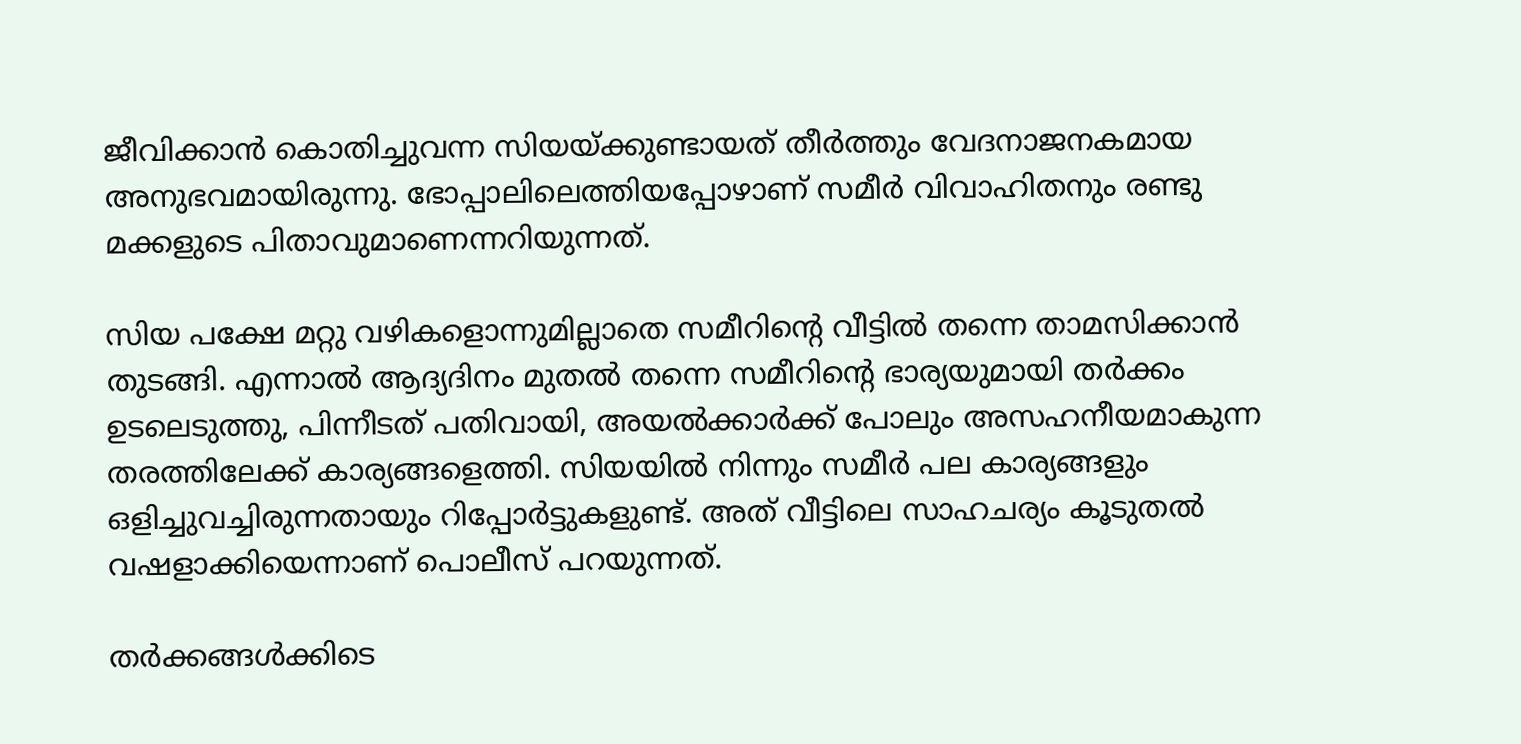ജീവിക്കാന്‍ കൊതിച്ചുവന്ന സിയയ്ക്കുണ്ടായത് തീര്‍ത്തും വേദനാജനകമായ അനുഭവമായിരുന്നു. ഭോപ്പാലിലെത്തിയപ്പോഴാണ് സമീര്‍ വിവാഹിതനും രണ്ടു മക്കളുടെ പിതാവുമാണെന്നറിയുന്നത്.

സിയ പക്ഷേ മറ്റു വഴികളൊന്നുമില്ലാതെ സമീറിന്റെ വീട്ടില്‍ തന്നെ താമസിക്കാന്‍ തുടങ്ങി. എന്നാല്‍ ആദ്യദിനം മുതല്‍ തന്നെ സമീറിന്റെ ഭാര്യയുമായി തര്‍ക്കം ഉടലെടുത്തു, പിന്നീടത് പതിവായി, അയല്‍ക്കാര്‍ക്ക് പോലും അസഹനീയമാകുന്ന തരത്തിലേക്ക് കാര്യങ്ങളെത്തി. സിയയില്‍ നിന്നും സമീര്‍ പല കാര്യങ്ങളും ഒളിച്ചുവച്ചിരുന്നതായും റിപ്പോര്‍ട്ടുകളുണ്ട്. അത് വീട്ടിലെ സാഹചര്യം കൂടുതല്‍ വഷളാക്കിയെന്നാണ് പൊലീസ് പറയുന്നത്.

തര്‍ക്കങ്ങള്‍ക്കിടെ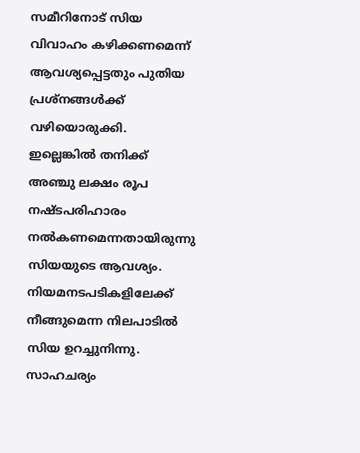സമീറിനോട് സിയ വിവാഹം കഴിക്കണമെന്ന് ആവശ്യപ്പെട്ടതും പുതിയ പ്രശ്നങ്ങള്‍ക്ക് വഴിയൊരുക്കി. ഇല്ലെങ്കില്‍ തനിക്ക് അഞ്ചു ലക്ഷം രൂപ നഷ്ടപരിഹാരം നല്‍കണമെന്നതായിരുന്നു സിയയുടെ ആവശ്യം. നിയമനടപടികളിലേക്ക് നീങ്ങുമെന്ന നിലപാടില്‍ സിയ ഉറച്ചുനിന്നു. സാഹചര്യം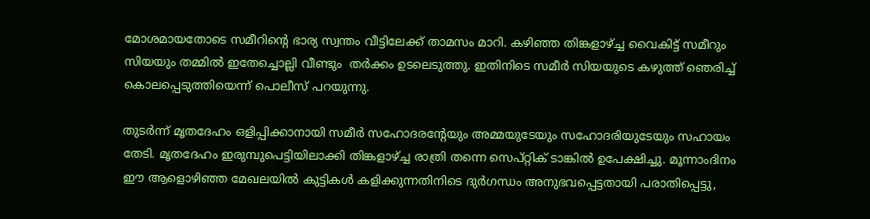മോശമായതോടെ സമീറിന്റെ ഭാര്യ സ്വന്തം വീട്ടിലേക്ക് താമസം മാറി. കഴിഞ്ഞ തിങ്കളാഴ്ച്ച വൈകിട്ട് സമീറും സിയയും തമ്മില്‍ ഇതേച്ചൊല്ലി വീണ്ടും  തര്‍ക്കം ഉടലെടുത്തു. ഇതിനിടെ സമീര്‍ സിയയുടെ കഴുത്ത് ഞെരിച്ച് കൊലപ്പെടുത്തിയെന്ന് പൊലീസ് പറയുന്നു.

തുടര്‍ന്ന് മൃതദേഹം ഒളിപ്പിക്കാനായി സമീര്‍ സഹോദരന്റേയും അമ്മയുടേയും സഹോദരിയുടേയും സഹായം തേടി. മൃതദേഹം ഇരുമ്പുപെട്ടിയിലാക്കി തിങ്കളാഴ്ച്ച രാത്രി തന്നെ സെപ്റ്റിക് ടാങ്കില്‍ ഉപേക്ഷിച്ചു. മൂന്നാംദിനം  ഈ ആളൊഴിഞ്ഞ മേഖലയില്‍ കുട്ടികള്‍ കളിക്കുന്നതിനിടെ ദുര്‍ഗന്ധം അനുഭവപ്പെട്ടതായി പരാതിപ്പെട്ടു,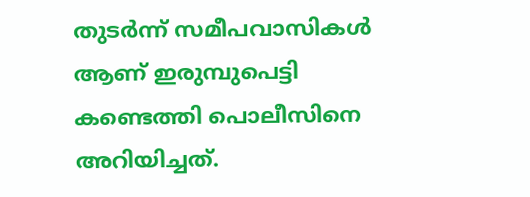തുടര്‍ന്ന് സമീപവാസികള്‍ ആണ് ഇരുമ്പുപെട്ടി കണ്ടെത്തി പൊലീസിനെ അറിയിച്ചത്.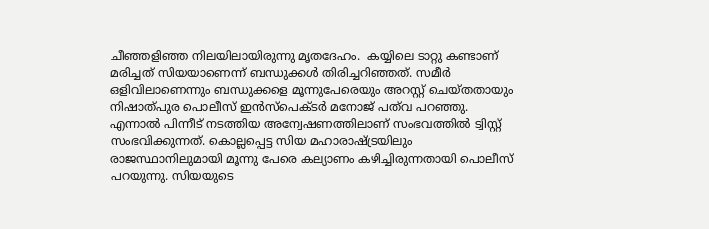ചീഞ്ഞളിഞ്ഞ നിലയിലായിരുന്നു മൃതദേഹം.  കയ്യിലെ ടാറ്റു കണ്ടാണ് മരിച്ചത് സിയയാണെന്ന് ബന്ധുക്കള്‍ തിരിച്ചറിഞ്ഞത്. സമീര്‍ ഒളിവിലാണെന്നും ബന്ധുക്കളെ മൂന്നുപേരെയും അറസ്റ്റ് ചെയ്തതായും നിഷാത്പുര പൊലീസ് ഇന്‍സ്പെക്ടര്‍ മനോജ് പത്‌വ പറഞ്ഞു. എന്നാല്‍ പിന്നീട് നടത്തിയ അന്വേഷണത്തിലാണ് സംഭവത്തില്‍ ട്വിസ്റ്റ് സംഭവിക്കുന്നത്. കൊല്ലപ്പെട്ട സിയ മഹാരാഷ്ട്രയിലും രാജസ്ഥാനിലുമായി മൂന്നു പേരെ കല്യാണം കഴിച്ചിരുന്നതായി പൊലീസ് പറയുന്നു. സിയയുടെ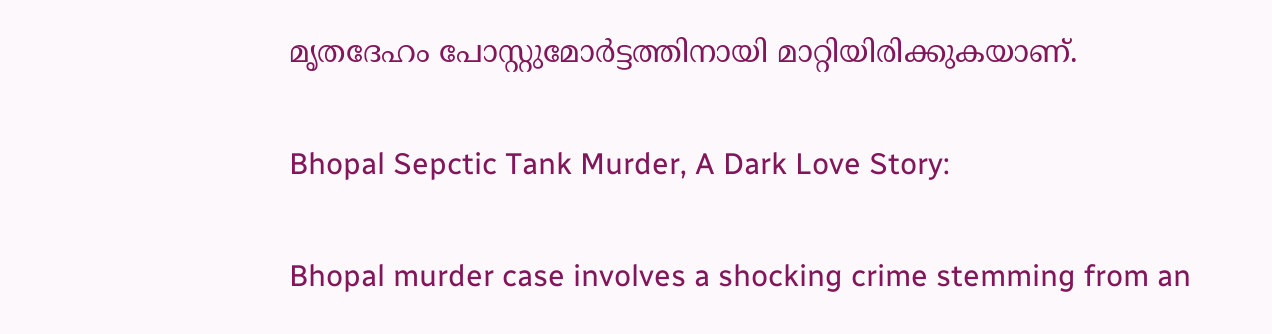മൃതദേഹം പോസ്റ്റുമോര്‍ട്ടത്തിനായി മാറ്റിയിരിക്കുകയാണ്.

Bhopal Sepctic Tank Murder, A Dark Love Story:

Bhopal murder case involves a shocking crime stemming from an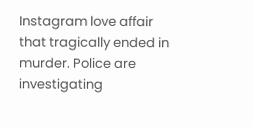Instagram love affair that tragically ended in murder. Police are investigating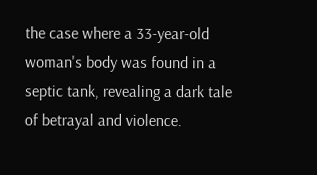the case where a 33-year-old woman's body was found in a septic tank, revealing a dark tale of betrayal and violence.